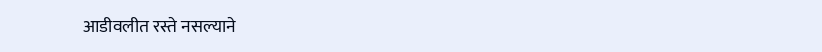आडीवलीत रस्ते नसल्याने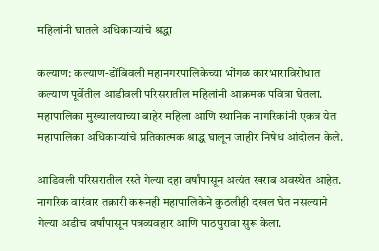महिलांनी घातले अधिकाऱ्यांचे श्रद्धा

कल्याण: कल्याण-डोंबिवली महानगरपालिकेच्या भोंगळ कारभाराविरोधात कल्याण पूर्वेतील आडीवली परिसरातील महिलांनी आक्रमक पवित्रा घेतला. महापालिका मुख्यालयाच्या बाहेर महिला आणि स्थानिक नागरिकांनी एकत्र येत महापालिका अधिकाऱ्यांचे प्रतिकात्मक श्राद्ध घालून जाहीर निषेध आंदोलन केले.

आडिवली परिसरातील रस्ते गेल्या दहा वर्षांपासून अत्यंत खराब अवस्थेत आहेत. नागरिक वारंवार तक्रारी करूनही महापालिकेने कुठलीही दखल घेत नसल्याने गेल्या अडीच वर्षांपासून पत्रव्यवहार आणि पाठपुरावा सुरू केला.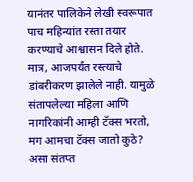यानंतर पालिकेने लेखी स्वरूपात पाच महिन्यांत रस्ता तयार करण्याचे आश्वासन दिले होते. मात्र, आजपर्यंत रस्त्याचे डांबरीकरण झालेले नाही. यामुळे संतापलेल्या महिला आणि नागरिकांनी आम्ही टॅक्स भरतो, मग आमचा टॅक्स जातो कुठे? असा संतप्त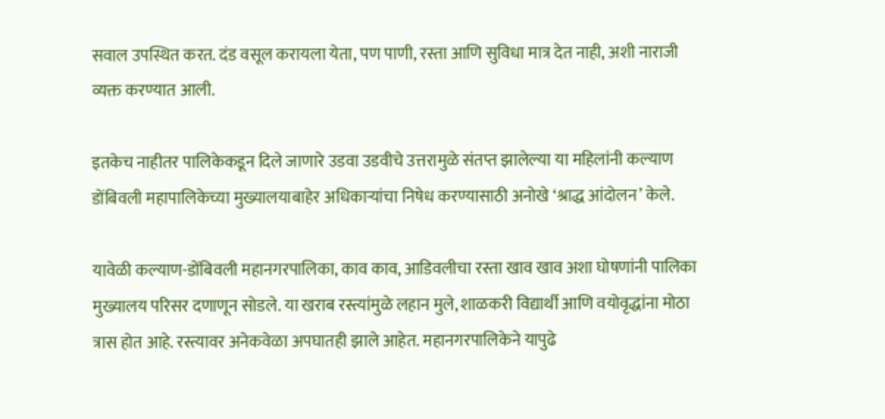सवाल उपस्थित करत. दंड वसूल करायला येता, पण पाणी, रस्ता आणि सुविधा मात्र देत नाही, अशी नाराजी व्यक्त करण्यात आली.

इतकेच नाहीतर पालिकेकडून दिले जाणारे उडवा उडवीचे उत्तरामुळे संतप्त झालेल्या या महिलांनी कल्याण डोंबिवली महापालिकेच्या मुख्यालयाबाहेर अधिकाऱ्यांचा निषेध करण्यासाठी अनोखे ‘श्राद्ध आंदोलन’ केले.

यावेळी कल्याण-डोंबिवली महानगरपालिका, काव काव, आडिवलीचा रस्ता खाव खाव अशा घोषणांनी पालिका मुख्यालय परिसर दणाणून सोडले. या खराब रस्त्यांमुळे लहान मुले, शाळकरी विद्यार्थी आणि वयोवृद्धांना मोठा त्रास होत आहे. रस्त्यावर अनेकवेळा अपघातही झाले आहेत. महानगरपालिकेने यापुढे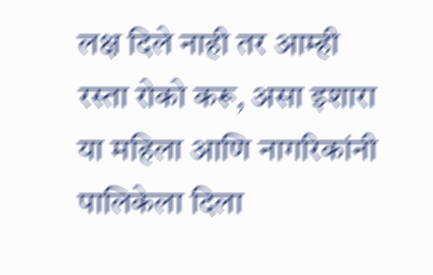लक्ष दिले नाही तर आम्ही रस्ता रोको करू, असा इशारा या महिला आणि नागरिकांनी पालिकेला दिला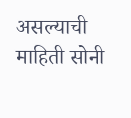असल्याची माहिती सोनी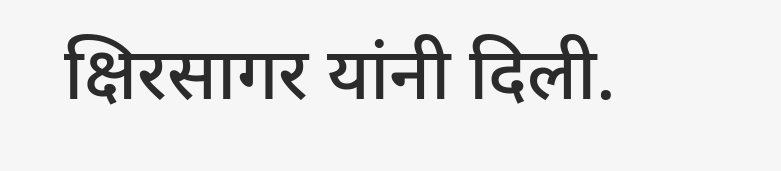क्षिरसागर यांनी दिली.